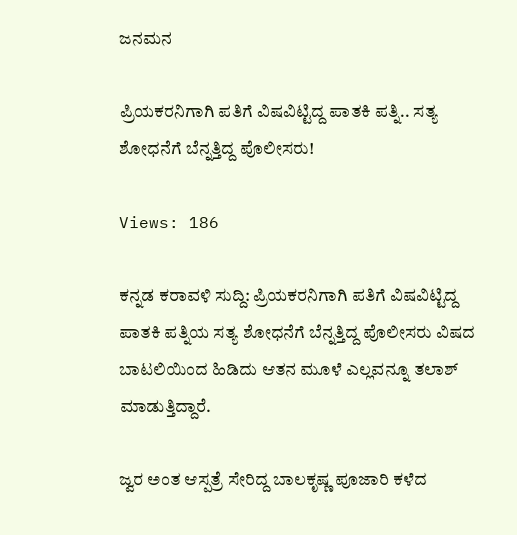ಜನಮನ

ಪ್ರಿಯಕರನಿಗಾಗಿ ಪತಿಗೆ ವಿಷವಿಟ್ಟಿದ್ದ ಪಾತಕಿ ಪತ್ನಿ.. ಸತ್ಯ ಶೋಧನೆಗೆ ಬೆನ್ನತ್ತಿದ್ದ ಪೊಲೀಸರು!

Views: 186

ಕನ್ನಡ ಕರಾವಳಿ ಸುದ್ದಿ: ಪ್ರಿಯಕರನಿಗಾಗಿ ಪತಿಗೆ ವಿಷವಿಟ್ಟಿದ್ದ ಪಾತಕಿ ಪತ್ನಿಯ ಸತ್ಯ ಶೋಧನೆಗೆ ಬೆನ್ನತ್ತಿದ್ದ ಪೊಲೀಸರು ವಿಷದ ಬಾಟಲಿಯಿಂದ ಹಿಡಿದು ಆತನ ಮೂಳೆ ಎಲ್ಲವನ್ನೂ ತಲಾಶ್ ಮಾಡುತ್ತಿದ್ದಾರೆ.

ಜ್ವರ ಅಂತ ಆಸ್ಪತ್ರೆ ಸೇರಿದ್ದ ಬಾಲಕೃಷ್ಣ ಪೂಜಾರಿ ಕಳೆದ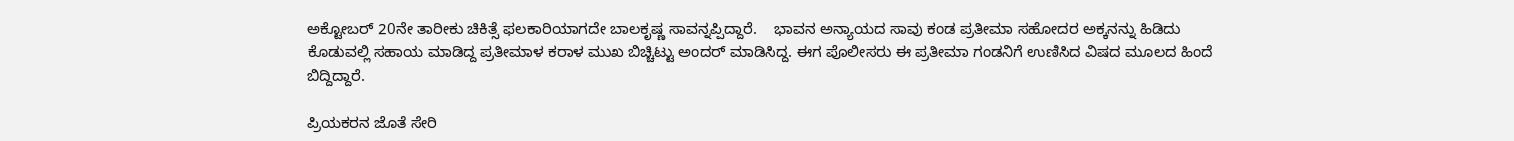ಅಕ್ಟೋಬರ್ 20ನೇ ತಾರೀಕು ಚಿಕಿತ್ಸೆ ಫಲಕಾರಿಯಾಗದೇ ಬಾಲಕೃಷ್ಣ ಸಾವನ್ನಪ್ಪಿದ್ದಾರೆ.    ಭಾವನ ಅನ್ಯಾಯದ ಸಾವು ಕಂಡ ಪ್ರತೀಮಾ ಸಹೋದರ ಅಕ್ಕನನ್ನು ಹಿಡಿದು ಕೊಡುವಲ್ಲಿ ಸಹಾಯ ಮಾಡಿದ್ದ ಪ್ರತೀಮಾಳ ಕರಾಳ ಮುಖ ಬಿಚ್ಚಿಟ್ಟು ಅಂದರ್ ಮಾಡಿಸಿದ್ದ. ಈಗ ಪೊಲೀಸರು ಈ ಪ್ರತೀಮಾ ಗಂಡನಿಗೆ ಉಣಿಸಿದ ವಿಷದ ಮೂಲದ ಹಿಂದೆ ಬಿದ್ದಿದ್ದಾರೆ.

ಪ್ರಿಯಕರನ ಜೊತೆ ಸೇರಿ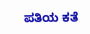ಪತಿಯ ಕತೆ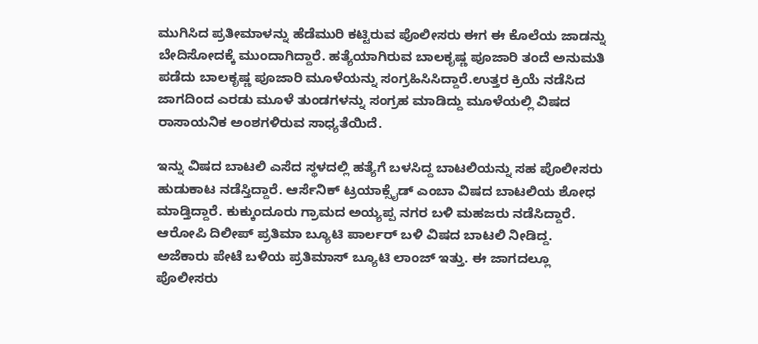ಮುಗಿಸಿದ ಪ್ರತೀಮಾಳನ್ನು ಹೆಡೆಮುರಿ ಕಟ್ಟಿರುವ ಪೊಲೀಸರು ಈಗ ಈ ಕೊಲೆಯ ಜಾಡನ್ನು ಬೇದಿಸೋದಕ್ಕೆ ಮುಂದಾಗಿದ್ದಾರೆ. ಹತ್ಯೆಯಾಗಿರುವ ಬಾಲಕೃಷ್ಣ ಪೂಜಾರಿ ತಂದೆ ಅನುಮತಿ ಪಡೆದು ಬಾಲಕೃಷ್ಣ ಪೂಜಾರಿ ಮೂಳೆಯನ್ನು ಸಂಗ್ರಹಿಸಿಸಿದ್ದಾರೆ.ಉತ್ತರ ಕ್ರಿಯೆ ನಡೆಸಿದ ಜಾಗದಿಂದ ಎರಡು ಮೂಳೆ ತುಂಡಗಳನ್ನು ಸಂಗ್ರಹ ಮಾಡಿದ್ದು ಮೂಳೆಯಲ್ಲಿ ವಿಷದ ರಾಸಾಯನಿಕ ಅಂಶಗಳಿರುವ ಸಾಧ್ಯತೆಯಿದೆ.

ಇನ್ನು ವಿಷದ ಬಾಟಲಿ ಎಸೆದ ಸ್ಥಳದಲ್ಲಿ ಹತ್ಯೆಗೆ ಬಳಸಿದ್ದ ಬಾಟಲಿಯನ್ನು ಸಹ ಪೊಲೀಸರು ಹುಡುಕಾಟ ನಡೆಸ್ತಿದ್ದಾರೆ. ಆರ್ಸೆನಿಕ್ ಟ್ರಯಾಕ್ಸೈಡ್ ಎಂಬಾ ವಿಷದ ಬಾಟಲಿಯ ಶೋಧ ಮಾಡ್ತಿದ್ದಾರೆ. ಕುಕ್ಕುಂದೂರು ಗ್ರಾಮದ ಅಯ್ಯಪ್ಪ ನಗರ ಬಳಿ ಮಹಜರು ನಡೆಸಿದ್ದಾರೆ. ಆರೋಪಿ ದಿಲೀಪ್ ಪ್ರತಿಮಾ ಬ್ಯೂಟಿ ಪಾರ್ಲರ್ ಬಳಿ ವಿಷದ ಬಾಟಲಿ ನೀಡಿದ್ದ. ಅಜೆಕಾರು ಪೇಟೆ ಬಳಿಯ ಪ್ರತಿಮಾಸ್ ಬ್ಯೂಟಿ ಲಾಂಜ್ ಇತ್ತು. ಈ ಜಾಗದಲ್ಲೂ ಪೊಲೀಸರು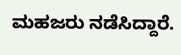ಮಹಜರು ನಡೆಸಿದ್ದಾರೆ.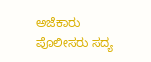ಅಜೆಕಾರು ಪೊಲೀಸರು ಸದ್ಯ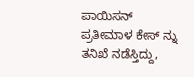ಪಾಯಿಸನ್ ಪ್ರತೀಮಾಳ ಕೇಸ್ ನ್ನು ತನಿಖೆ ನಡೆಸ್ತಿದ್ದು,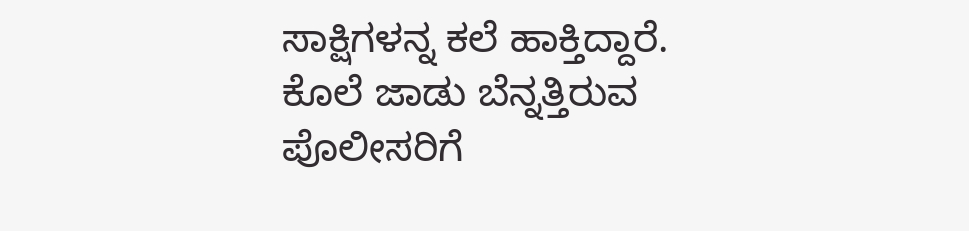ಸಾಕ್ಷಿಗಳನ್ನ ಕಲೆ ಹಾಕ್ತಿದ್ದಾರೆ. ಕೊಲೆ ಜಾಡು ಬೆನ್ನತ್ತಿರುವ ಪೊಲೀಸರಿಗೆ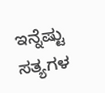ಇನ್ನೆಷ್ಟು ಸತ್ಯಗಳ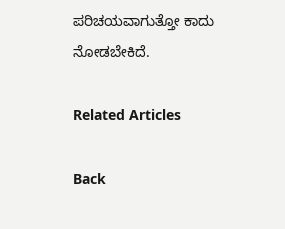ಪರಿಚಯವಾಗುತ್ತೋ ಕಾದು ನೋಡಬೇಕಿದೆ.

Related Articles

Back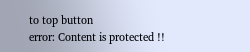to top button
error: Content is protected !!